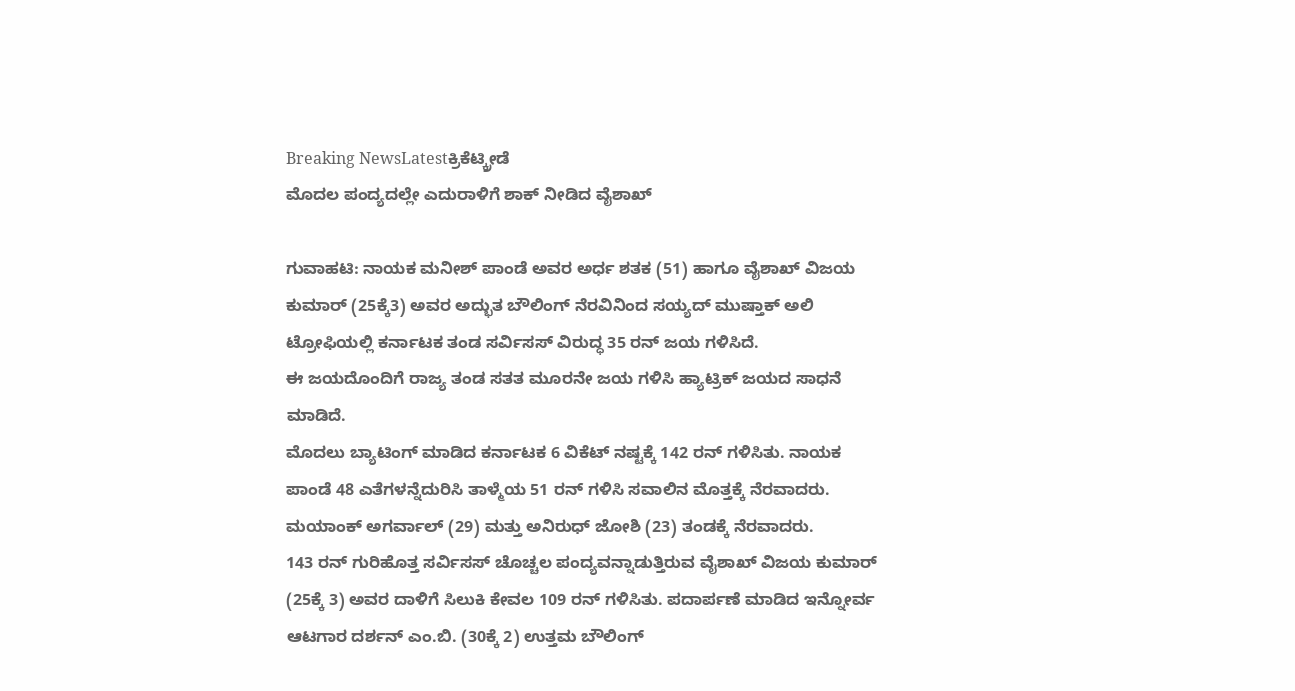Breaking NewsLatestಕ್ರಿಕೆಟ್ಕ್ರೀಡೆ
ಮೊದಲ ಪಂದ್ಯದಲ್ಲೇ ಎದುರಾಳಿಗೆ ಶಾಕ್ ನೀಡಿದ ವೈಶಾಖ್

ಗುವಾಹಟಿ: ನಾಯಕ ಮನೀಶ್ ಪಾಂಡೆ ಅವರ ಅರ್ಧ ಶತಕ (51) ಹಾಗೂ ವೈಶಾಖ್ ವಿಜಯ ಕುಮಾರ್ (25ಕ್ಕೆ3) ಅವರ ಅದ್ಭುತ ಬೌಲಿಂಗ್ ನೆರವಿನಿಂದ ಸಯ್ಯದ್ ಮುಷ್ತಾಕ್ ಅಲಿ ಟ್ರೋಫಿಯಲ್ಲಿ ಕರ್ನಾಟಕ ತಂಡ ಸರ್ವಿಸಸ್ ವಿರುದ್ಧ 35 ರನ್ ಜಯ ಗಳಿಸಿದೆ.
ಈ ಜಯದೊಂದಿಗೆ ರಾಜ್ಯ ತಂಡ ಸತತ ಮೂರನೇ ಜಯ ಗಳಿಸಿ ಹ್ಯಾಟ್ರಿಕ್ ಜಯದ ಸಾಧನೆ ಮಾಡಿದೆ.
ಮೊದಲು ಬ್ಯಾಟಿಂಗ್ ಮಾಡಿದ ಕರ್ನಾಟಕ 6 ವಿಕೆಟ್ ನಷ್ಟಕ್ಕೆ 142 ರನ್ ಗಳಿಸಿತು. ನಾಯಕ ಪಾಂಡೆ 48 ಎತೆಗಳನ್ನೆದುರಿಸಿ ತಾಳ್ಮೆಯ 51 ರನ್ ಗಳಿಸಿ ಸವಾಲಿನ ಮೊತ್ತಕ್ಕೆ ನೆರವಾದರು. ಮಯಾಂಕ್ ಅಗರ್ವಾಲ್ (29) ಮತ್ತು ಅನಿರುಧ್ ಜೋಶಿ (23) ತಂಡಕ್ಕೆ ನೆರವಾದರು.
143 ರನ್ ಗುರಿಹೊತ್ತ ಸರ್ವಿಸಸ್ ಚೊಚ್ಚಲ ಪಂದ್ಯವನ್ನಾಡುತ್ತಿರುವ ವೈಶಾಖ್ ವಿಜಯ ಕುಮಾರ್ (25ಕ್ಕೆ 3) ಅವರ ದಾಳಿಗೆ ಸಿಲುಕಿ ಕೇವಲ 109 ರನ್ ಗಳಿಸಿತು. ಪದಾರ್ಪಣೆ ಮಾಡಿದ ಇನ್ನೋರ್ವ ಆಟಗಾರ ದರ್ಶನ್ ಎಂ.ಬಿ. (30ಕ್ಕೆ 2) ಉತ್ತಮ ಬೌಲಿಂಗ್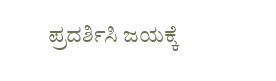ಪ್ರದರ್ಶಿಸಿ ಜಯಕ್ಕೆ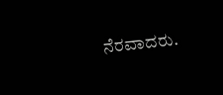ನೆರವಾದರು.